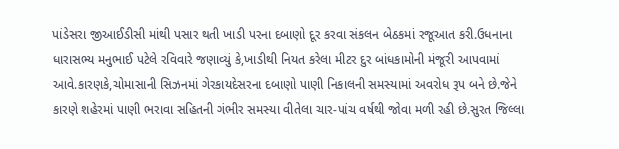પાંડેસરા જીઆઈડીસી માંથી પસાર થતી ખાડી પરના દબાણો દૂર કરવા સંકલન બેઠકમાં રજૂઆત કરી.ઉધનાના ધારાસભ્ય મનુભાઈ પટેલે રવિવારે જણાવ્યું કે,ખાડીથી નિયત કરેલા મીટર દુર બાંધકામોની મંજૂરી આપવામાં આવે.કારણકે,ચોમાસાની સિઝનમાં ગેરકાયદેસરના દબાણો પાણી નિકાલની સમસ્યામાં અવરોધ રૂપ બને છે.જેને કારણે શહેરમાં પાણી ભરાવા સહિતની ગંભીર સમસ્યા વીતેલા ચાર-પાંચ વર્ષથી જોવા મળી રહી છે.સુરત જિલ્લા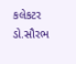કલેકટર ડો.સૌરભ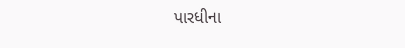પારધીના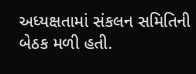અધ્યક્ષતામાં સંકલન સમિતિની બેઠક મળી હતી.